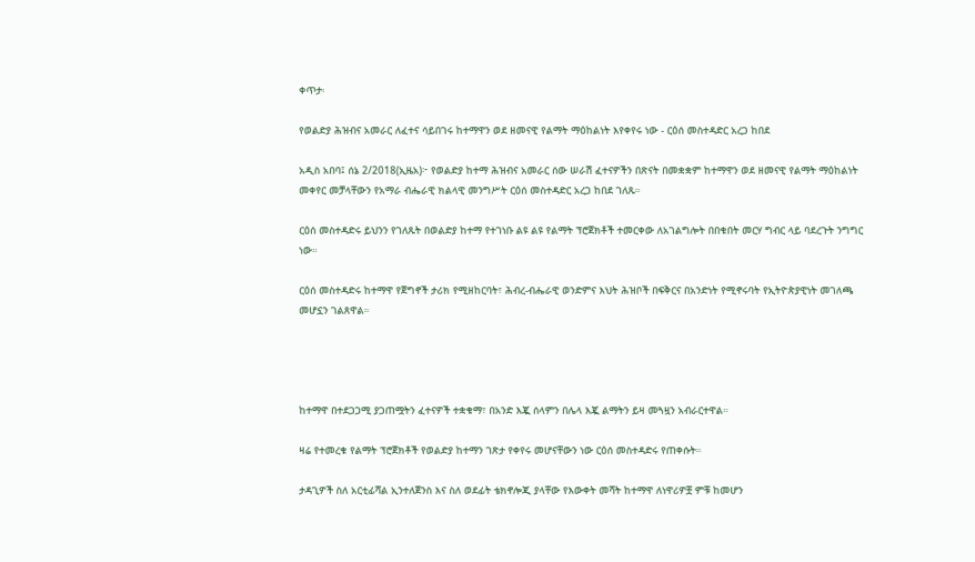ቀጥታ፡

የወልድያ ሕዝብና አመራር ለፈተና ሳይበገሩ ከተማዋን ወደ ዘመናዊ የልማት ማዕከልነት እየቀየሩ ነው - ርዕሰ መስተዳድር አረጋ ከበደ

አዲስ አበባ፤ ሰኔ 2/2018(ኢዜአ)፦ የወልድያ ከተማ ሕዝብና አመራር ሰው ሠራሽ ፈተናዎችን በጽናት በመቋቋም ከተማዋን ወደ ዘመናዊ የልማት ማዕከልነት መቀየር መቻላቸውን የአማራ ብሔራዊ ክልላዊ መንግሥት ርዕሰ መስተዳድር አረጋ ከበደ ገለጹ።

ርዕሰ መስተዳድሩ ይህንን የገለጹት በወልድያ ከተማ የተገነቡ ልዩ ልዩ የልማት ፕሮጀክቶች ተመርቀው ለአገልግሎት በበቁበት መርሃ ግብር ላይ ባደረጉት ንግግር ነው።

ርዕሰ መስተዳድሩ ከተማዋ የጀግኖች ታሪክ የሚዘከርባት፣ ሕብረ-ብሔራዊ ወንድምና እህት ሕዝቦች በፍቅርና በአንድነት የሚኖሩባት የኢትዮጵያዊነት መገለጫ መሆኗን ገልጸዋል።




ከተማዋ በተደጋጋሚ ያጋጠሟትን ፈተናዎች ተቋቁማ፣ በአንድ እጇ ሰላምን በሌላ እጇ ልማትን ይዛ መጓዟን አብራርተዋል።

ዛሬ የተመረቁ የልማት ፕሮጀክቶች የወልድያ ከተማን ገጽታ የቀየሩ መሆናቸውን ነው ርዕሰ መስተዳድሩ የጠቀሱት።

ታዳጊዎች ስለ አርቲፊሻል ኢንተለጀንስ እና ስለ ወደፊት ቴክኖሎጂ ያላቸው የእውቀት መሻት ከተማዋ ለነዋሪዎቿ ምቹ ከመሆን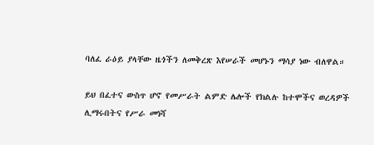ባለፈ ራዕይ ያላቸው ዜጎችን ለመቅረጽ እየሠራች መሆኑን ማሳያ ነው ብለዋል።

ይህ በፈተና ውስጥ ሆኖ የመሥራት ልምድ ሌሎች የክልሉ ከተሞችና ወረዳዎች ሊማሩበትና የሥራ መነሻ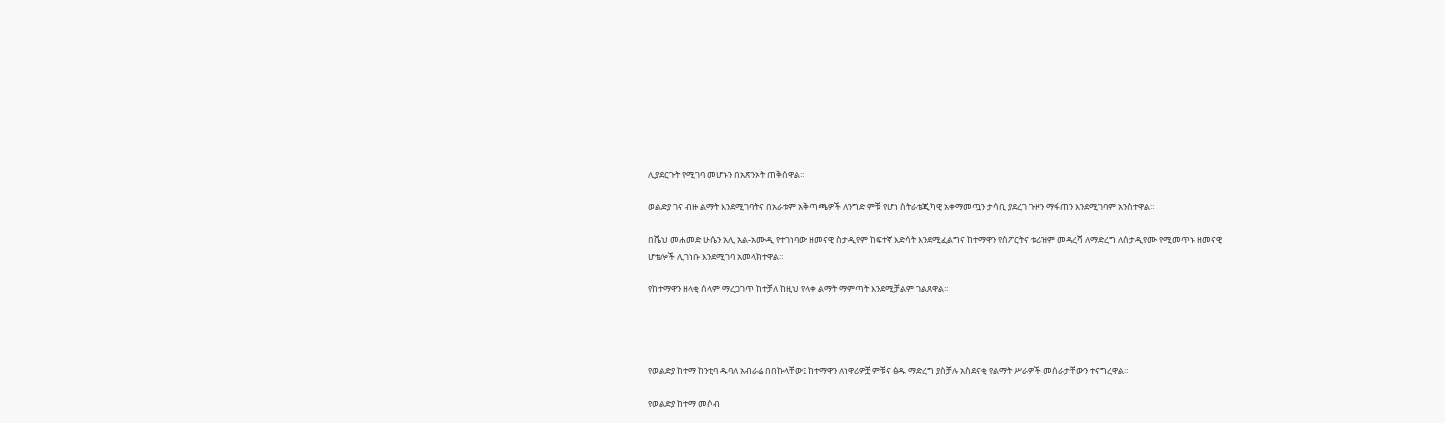ሊያደርጉት የሚገባ መሆኑን በአጽንኦት ጠቅሰዋል።

ወልድያ ገና ብዙ ልማት እንደሚገባትና በአራቱም አቅጣጫዎች ለንግድ ምቹ የሆነ ስትራቴጂካዊ አቀማመጧን ታሳቢ ያደረገ ጉዞን ማፋጠን እንደሚገባም አንስተዋል።

በሼህ መሐመድ ሁሴን አሊ አል-አሙዲ የተገነባው ዘመናዊ ስታዲየም ከፍተኛ እድሳት እንደሚፈልግና ከተማዋን የስፖርትና ቱሪዝም መዳረሻ ለማድረግ ለስታዲየሙ የሚመጥኑ ዘመናዊ ሆቴሎች ሊገነቡ እንደሚገባ አመላክተዋል።

የከተማዋን ዘላቂ ሰላም ማረጋገጥ ከተቻለ ከዚህ የላቀ ልማት ማምጣት እንደሚቻልም ገልጸዋል።




የወልድያ ከተማ ከንቲባ ዱባለ አብራሬ በበኩላቸው፤ ከተማዋን ለነዋሪዎቿ ምቹና ፅዱ ማድረግ ያስቻሉ አስደናቂ የልማት ሥራዎች መሰራታቸውን ተናግረዋል።

የወልድያ ከተማ መሶብ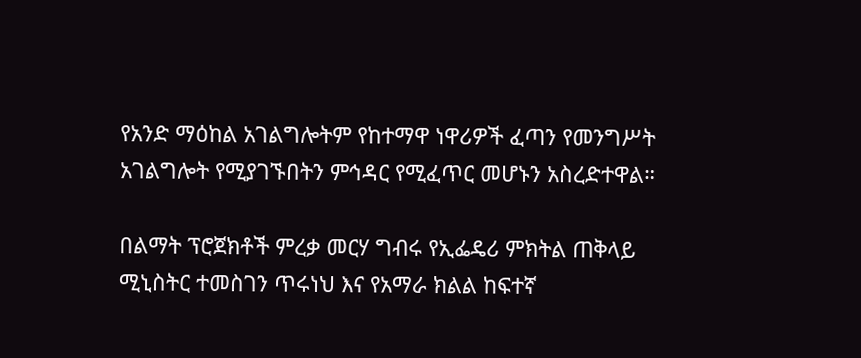የአንድ ማዕከል አገልግሎትም የከተማዋ ነዋሪዎች ፈጣን የመንግሥት አገልግሎት የሚያገኙበትን ምኅዳር የሚፈጥር መሆኑን አስረድተዋል።

በልማት ፕሮጀክቶች ምረቃ መርሃ ግብሩ የኢፌዴሪ ምክትል ጠቅላይ ሚኒስትር ተመስገን ጥሩነህ እና የአማራ ክልል ከፍተኛ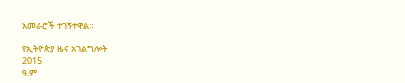አመራሮች ተገኝተዋል።

የኢትዮጵያ ዜና አገልግሎት
2015
ዓ.ም